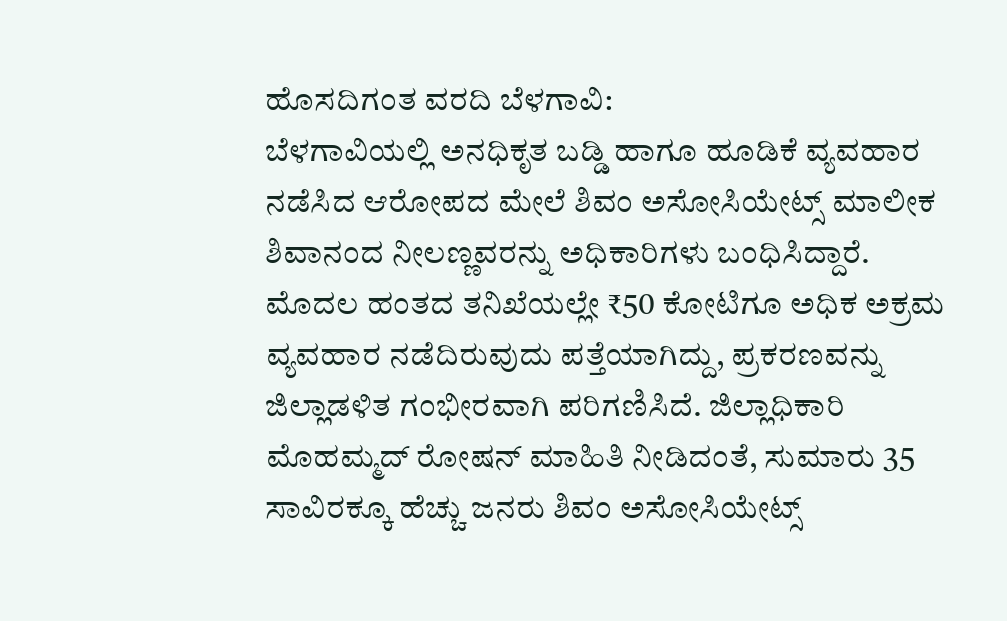ಹೊಸದಿಗಂತ ವರದಿ ಬೆಳಗಾವಿ:
ಬೆಳಗಾವಿಯಲ್ಲಿ ಅನಧಿಕೃತ ಬಡ್ಡಿ ಹಾಗೂ ಹೂಡಿಕೆ ವ್ಯವಹಾರ ನಡೆಸಿದ ಆರೋಪದ ಮೇಲೆ ಶಿವಂ ಅಸೋಸಿಯೇಟ್ಸ್ ಮಾಲೀಕ ಶಿವಾನಂದ ನೀಲಣ್ಣವರನ್ನು ಅಧಿಕಾರಿಗಳು ಬಂಧಿಸಿದ್ದಾರೆ.
ಮೊದಲ ಹಂತದ ತನಿಖೆಯಲ್ಲೇ ₹50 ಕೋಟಿಗೂ ಅಧಿಕ ಅಕ್ರಮ ವ್ಯವಹಾರ ನಡೆದಿರುವುದು ಪತ್ತೆಯಾಗಿದ್ದು, ಪ್ರಕರಣವನ್ನು ಜಿಲ್ಲಾಡಳಿತ ಗಂಭೀರವಾಗಿ ಪರಿಗಣಿಸಿದೆ. ಜಿಲ್ಲಾಧಿಕಾರಿ ಮೊಹಮ್ಮದ್ ರೋಷನ್ ಮಾಹಿತಿ ನೀಡಿದಂತೆ, ಸುಮಾರು 35 ಸಾವಿರಕ್ಕೂ ಹೆಚ್ಚು ಜನರು ಶಿವಂ ಅಸೋಸಿಯೇಟ್ಸ್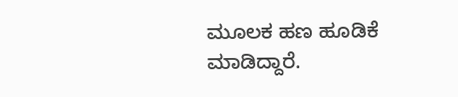ಮೂಲಕ ಹಣ ಹೂಡಿಕೆ ಮಾಡಿದ್ದಾರೆ.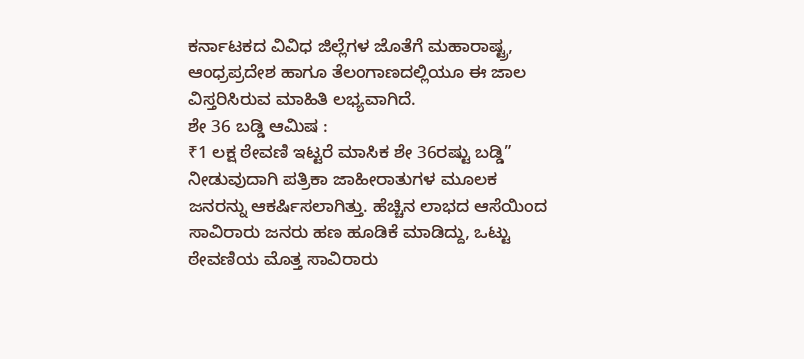ಕರ್ನಾಟಕದ ವಿವಿಧ ಜಿಲ್ಲೆಗಳ ಜೊತೆಗೆ ಮಹಾರಾಷ್ಟ್ರ, ಆಂಧ್ರಪ್ರದೇಶ ಹಾಗೂ ತೆಲಂಗಾಣದಲ್ಲಿಯೂ ಈ ಜಾಲ ವಿಸ್ತರಿಸಿರುವ ಮಾಹಿತಿ ಲಭ್ಯವಾಗಿದೆ.
ಶೇ 36 ಬಡ್ಡಿ ಆಮಿಷ :
₹1 ಲಕ್ಷ ಠೇವಣಿ ಇಟ್ಟರೆ ಮಾಸಿಕ ಶೇ 36ರಷ್ಟು ಬಡ್ಡಿ” ನೀಡುವುದಾಗಿ ಪತ್ರಿಕಾ ಜಾಹೀರಾತುಗಳ ಮೂಲಕ ಜನರನ್ನು ಆಕರ್ಷಿಸಲಾಗಿತ್ತು. ಹೆಚ್ಚಿನ ಲಾಭದ ಆಸೆಯಿಂದ ಸಾವಿರಾರು ಜನರು ಹಣ ಹೂಡಿಕೆ ಮಾಡಿದ್ದು, ಒಟ್ಟು ಠೇವಣಿಯ ಮೊತ್ತ ಸಾವಿರಾರು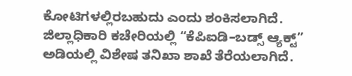ಕೋಟಿಗಳಲ್ಲಿರಬಹುದು ಎಂದು ಶಂಕಿಸಲಾಗಿದೆ.
ಜಿಲ್ಲಾಧಿಕಾರಿ ಕಚೇರಿಯಲ್ಲಿ “ಕೆಪಿಐಡಿ–ಬಡ್ಸ್ ಆ್ಯಕ್ಟ್” ಅಡಿಯಲ್ಲಿ ವಿಶೇಷ ತನಿಖಾ ಶಾಖೆ ತೆರೆಯಲಾಗಿದೆ.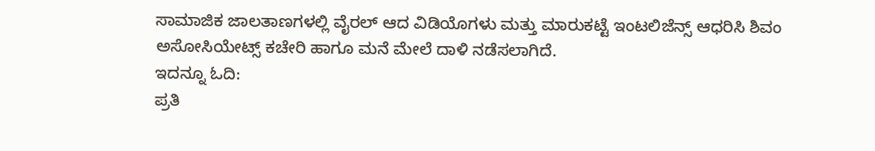ಸಾಮಾಜಿಕ ಜಾಲತಾಣಗಳಲ್ಲಿ ವೈರಲ್ ಆದ ವಿಡಿಯೊಗಳು ಮತ್ತು ಮಾರುಕಟ್ಟೆ ಇಂಟಲಿಜೆನ್ಸ್ ಆಧರಿಸಿ ಶಿವಂ ಅಸೋಸಿಯೇಟ್ಸ್ ಕಚೇರಿ ಹಾಗೂ ಮನೆ ಮೇಲೆ ದಾಳಿ ನಡೆಸಲಾಗಿದೆ.
ಇದನ್ನೂ ಓದಿ:
ಪ್ರತಿ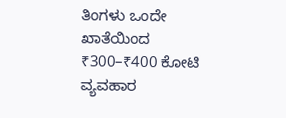ತಿಂಗಳು ಒಂದೇ ಖಾತೆಯಿಂದ ₹300–₹400 ಕೋಟಿ ವ್ಯವಹಾರ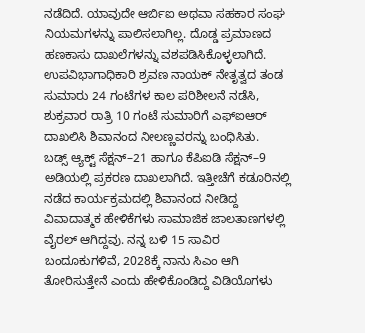ನಡೆದಿದೆ. ಯಾವುದೇ ಆರ್ಬಿಐ ಅಥವಾ ಸಹಕಾರ ಸಂಘ ನಿಯಮಗಳನ್ನು ಪಾಲಿಸಲಾಗಿಲ್ಲ. ದೊಡ್ಡ ಪ್ರಮಾಣದ ಹಣಕಾಸು ದಾಖಲೆಗಳನ್ನು ವಶಪಡಿಸಿಕೊಳ್ಳಲಾಗಿದೆ.
ಉಪವಿಭಾಗಾಧಿಕಾರಿ ಶ್ರವಣ ನಾಯಕ್ ನೇತೃತ್ವದ ತಂಡ ಸುಮಾರು 24 ಗಂಟೆಗಳ ಕಾಲ ಪರಿಶೀಲನೆ ನಡೆಸಿ, ಶುಕ್ರವಾರ ರಾತ್ರಿ 10 ಗಂಟೆ ಸುಮಾರಿಗೆ ಎಫ್ಐಆರ್ ದಾಖಲಿಸಿ ಶಿವಾನಂದ ನೀಲಣ್ಣವರನ್ನು ಬಂಧಿಸಿತು.
ಬಡ್ಸ್ ಆ್ಯಕ್ಟ್ ಸೆಕ್ಷನ್–21 ಹಾಗೂ ಕೆಪಿಐಡಿ ಸೆಕ್ಷನ್–9 ಅಡಿಯಲ್ಲಿ ಪ್ರಕರಣ ದಾಖಲಾಗಿದೆ. ಇತ್ತೀಚೆಗೆ ಕಡೂರಿನಲ್ಲಿ ನಡೆದ ಕಾರ್ಯಕ್ರಮದಲ್ಲಿ ಶಿವಾನಂದ ನೀಡಿದ್ದ ವಿವಾದಾತ್ಮಕ ಹೇಳಿಕೆಗಳು ಸಾಮಾಜಿಕ ಜಾಲತಾಣಗಳಲ್ಲಿ ವೈರಲ್ ಆಗಿದ್ದವು. ನನ್ನ ಬಳಿ 15 ಸಾವಿರ ಬಂದೂಕುಗಳಿವೆ, 2028ಕ್ಕೆ ನಾನು ಸಿಎಂ ಆಗಿ ತೋರಿಸುತ್ತೇನೆ ಎಂದು ಹೇಳಿಕೊಂಡಿದ್ದ ವಿಡಿಯೊಗಳು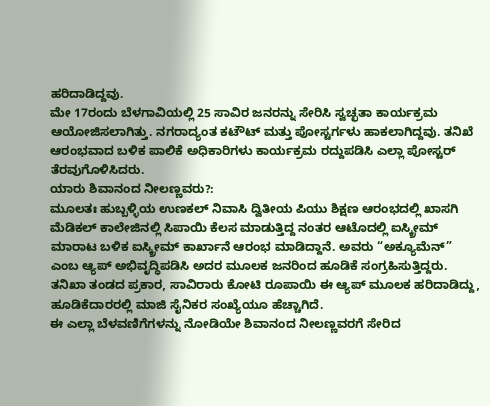ಹರಿದಾಡಿದ್ದವು.
ಮೇ 17ರಂದು ಬೆಳಗಾವಿಯಲ್ಲಿ 25 ಸಾವಿರ ಜನರನ್ನು ಸೇರಿಸಿ ಸ್ವಚ್ಛತಾ ಕಾರ್ಯಕ್ರಮ ಆಯೋಜಿಸಲಾಗಿತ್ತು. ನಗರಾದ್ಯಂತ ಕಟೌಟ್ ಮತ್ತು ಪೋಸ್ಟರ್ಗಳು ಹಾಕಲಾಗಿದ್ದವು. ತನಿಖೆ ಆರಂಭವಾದ ಬಳಿಕ ಪಾಲಿಕೆ ಅಧಿಕಾರಿಗಳು ಕಾರ್ಯಕ್ರಮ ರದ್ದುಪಡಿಸಿ ಎಲ್ಲಾ ಪೋಸ್ಟರ್ ತೆರವುಗೊಳಿಸಿದರು.
ಯಾರು ಶಿವಾನಂದ ನೀಲಣ್ಣವರು?:
ಮೂಲತಃ ಹುಬ್ಬಳ್ಳಿಯ ಉಣಕಲ್ ನಿವಾಸಿ ದ್ವಿತೀಯ ಪಿಯು ಶಿಕ್ಷಣ ಆರಂಭದಲ್ಲಿ ಖಾಸಗಿ ಮೆಡಿಕಲ್ ಕಾಲೇಜಿನಲ್ಲಿ ಸಿಪಾಯಿ ಕೆಲಸ ಮಾಡುತ್ತಿದ್ದ ನಂತರ ಆಟೊದಲ್ಲಿ ಐಸ್ಕ್ರೀಮ್ ಮಾರಾಟ ಬಳಿಕ ಐಸ್ಕ್ರೀಮ್ ಕಾರ್ಖಾನೆ ಆರಂಭ ಮಾಡಿದ್ದಾನೆ. ಅವರು “ಅಕ್ಯೂಮೆನ್” ಎಂಬ ಆ್ಯಪ್ ಅಭಿವೃದ್ಧಿಪಡಿಸಿ ಅದರ ಮೂಲಕ ಜನರಿಂದ ಹೂಡಿಕೆ ಸಂಗ್ರಹಿಸುತ್ತಿದ್ದರು. ತನಿಖಾ ತಂಡದ ಪ್ರಕಾರ, ಸಾವಿರಾರು ಕೋಟಿ ರೂಪಾಯಿ ಈ ಆ್ಯಪ್ ಮೂಲಕ ಹರಿದಾಡಿದ್ದು, ಹೂಡಿಕೆದಾರರಲ್ಲಿ ಮಾಜಿ ಸೈನಿಕರ ಸಂಖ್ಯೆಯೂ ಹೆಚ್ಚಾಗಿದೆ.
ಈ ಎಲ್ಲಾ ಬೆಳವಣಿಗೆಗಳನ್ನು ನೋಡಿಯೇ ಶಿವಾನಂದ ನೀಲಣ್ಣವರಗೆ ಸೇರಿದ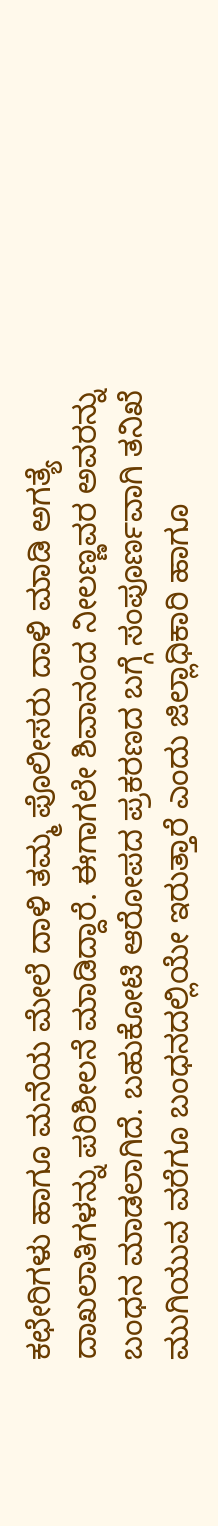ಕಛೇರಿಗಳು ಹಾಗೂ ಮನೆಯ ಮೇಲೆ ದಾಳಿ ತಮ್ಮ ಪೊಲೀಸರು ದಾಳಿ ಮಾಡಿ ಅಗತ್ಯೆ ದಾಖಲಾತಿಗಳನ್ನು ಪರಿಶೀಲನೆ ಮಾಡಿದ್ದಾರೆ. ಈಗಾಗಲೇ ಶಿವಾನಂದ ನೀಲಣ್ಣವರ ಅವರನ್ನು ಬಂಧನ ಮಾಡಲಾಗಿದೆ. ಬಹುಕೋಟಿ ಆರೋಪದ ಪ್ರಕರಣದ ಬಗ್ಗೆ ಸಂಪೂರ್ಣವಾಗಿ ತನಿಖೆ ಮುಗಿಯುವ ವರೆಗೂ ಬಂಧನದಲ್ಲಿಯೇ ಇರುತ್ತಾರೆ ಎಂದು ಜಿಲ್ಲಾಧಿಕಾರಿ ಹಾಗೂ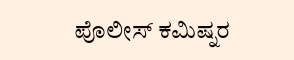ಪೊಲೀಸ್ ಕಮಿಷ್ನರ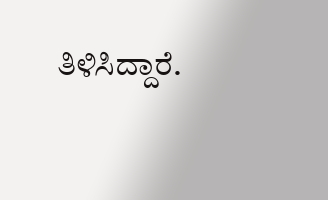ತಿಳಿಸಿದ್ದಾರೆ.